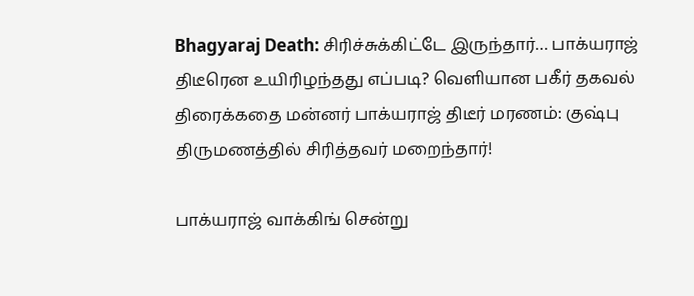Bhagyaraj Death: சிரிச்சுக்கிட்டே இருந்தார்… பாக்யராஜ் திடீரென உயிரிழந்தது எப்படி? வெளியான பகீர் தகவல்
திரைக்கதை மன்னர் பாக்யராஜ் திடீர் மரணம்: குஷ்பு திருமணத்தில் சிரித்தவர் மறைந்தார்!

பாக்யராஜ் வாக்கிங் சென்று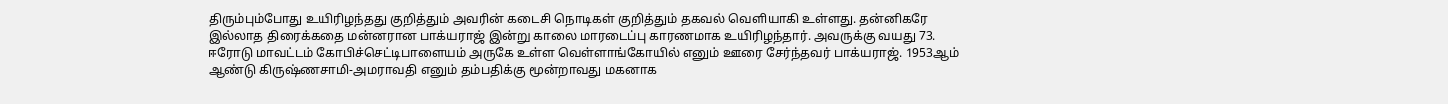திரும்பும்போது உயிரிழந்தது குறித்தும் அவரின் கடைசி நொடிகள் குறித்தும் தகவல் வெளியாகி உள்ளது. தன்னிகரே இல்லாத திரைக்கதை மன்னரான பாக்யராஜ் இன்று காலை மாரடைப்பு காரணமாக உயிரிழந்தார். அவருக்கு வயது 73.
ஈரோடு மாவட்டம் கோபிச்செட்டிபாளையம் அருகே உள்ள வெள்ளாங்கோயில் எனும் ஊரை சேர்ந்தவர் பாக்யராஜ். 1953ஆம் ஆண்டு கிருஷ்ணசாமி-அமராவதி எனும் தம்பதிக்கு மூன்றாவது மகனாக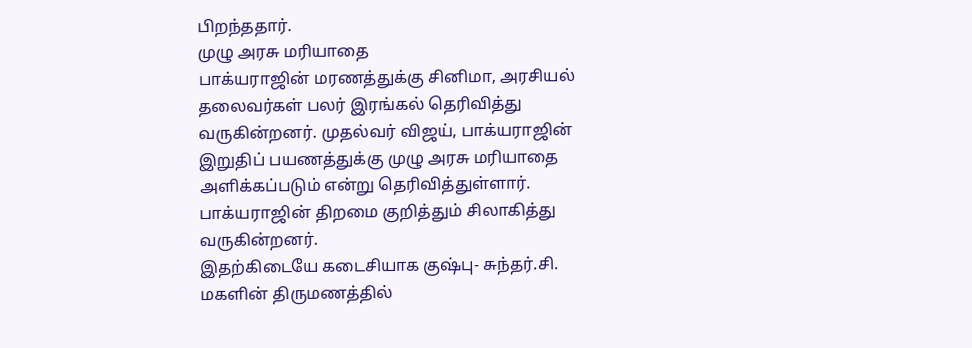பிறந்ததார்.
முழு அரசு மரியாதை
பாக்யராஜின் மரணத்துக்கு சினிமா, அரசியல் தலைவர்கள் பலர் இரங்கல் தெரிவித்து வருகின்றனர். முதல்வர் விஜய், பாக்யராஜின் இறுதிப் பயணத்துக்கு முழு அரசு மரியாதை அளிக்கப்படும் என்று தெரிவித்துள்ளார். பாக்யராஜின் திறமை குறித்தும் சிலாகித்து வருகின்றனர்.
இதற்கிடையே கடைசியாக குஷ்பு- சுந்தர்.சி. மகளின் திருமணத்தில்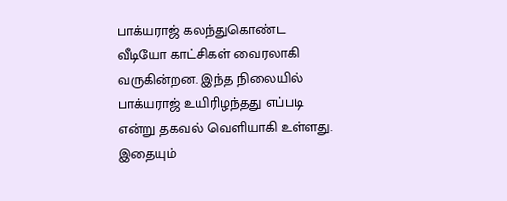பாக்யராஜ் கலந்துகொண்ட வீடியோ காட்சிகள் வைரலாகி வருகின்றன. இந்த நிலையில் பாக்யராஜ் உயிரிழந்தது எப்படி என்று தகவல் வெளியாகி உள்ளது.
இதையும்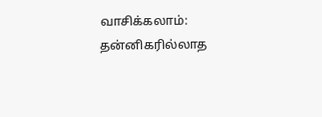வாசிக்கலாம்: தன்னிகரில்லாத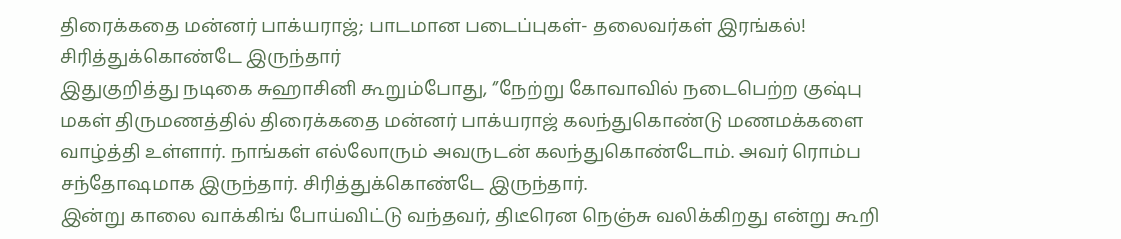திரைக்கதை மன்னர் பாக்யராஜ்; பாடமான படைப்புகள்- தலைவர்கள் இரங்கல்!
சிரித்துக்கொண்டே இருந்தார்
இதுகுறித்து நடிகை சுஹாசினி கூறும்போது, ‘’நேற்று கோவாவில் நடைபெற்ற குஷ்பு மகள் திருமணத்தில் திரைக்கதை மன்னர் பாக்யராஜ் கலந்துகொண்டு மணமக்களை வாழ்த்தி உள்ளார். நாங்கள் எல்லோரும் அவருடன் கலந்துகொண்டோம். அவர் ரொம்ப சந்தோஷமாக இருந்தார். சிரித்துக்கொண்டே இருந்தார்.
இன்று காலை வாக்கிங் போய்விட்டு வந்தவர், திடீரென நெஞ்சு வலிக்கிறது என்று கூறி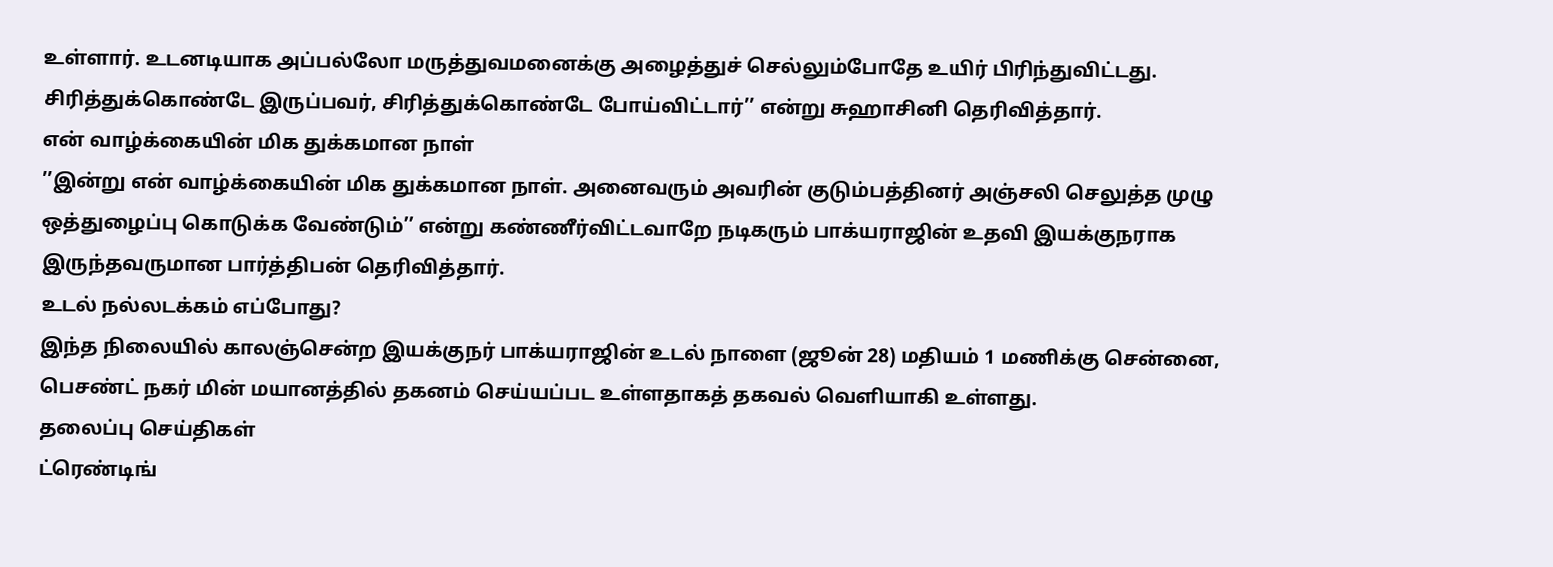உள்ளார். உடனடியாக அப்பல்லோ மருத்துவமனைக்கு அழைத்துச் செல்லும்போதே உயிர் பிரிந்துவிட்டது. சிரித்துக்கொண்டே இருப்பவர், சிரித்துக்கொண்டே போய்விட்டார்’’ என்று சுஹாசினி தெரிவித்தார்.
என் வாழ்க்கையின் மிக துக்கமான நாள்
’’இன்று என் வாழ்க்கையின் மிக துக்கமான நாள். அனைவரும் அவரின் குடும்பத்தினர் அஞ்சலி செலுத்த முழு ஒத்துழைப்பு கொடுக்க வேண்டும்’’ என்று கண்ணீர்விட்டவாறே நடிகரும் பாக்யராஜின் உதவி இயக்குநராக இருந்தவருமான பார்த்திபன் தெரிவித்தார்.
உடல் நல்லடக்கம் எப்போது?
இந்த நிலையில் காலஞ்சென்ற இயக்குநர் பாக்யராஜின் உடல் நாளை (ஜூன் 28) மதியம் 1 மணிக்கு சென்னை, பெசண்ட் நகர் மின் மயானத்தில் தகனம் செய்யப்பட உள்ளதாகத் தகவல் வெளியாகி உள்ளது.
தலைப்பு செய்திகள்
ட்ரெண்டிங்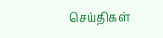செய்திகள்